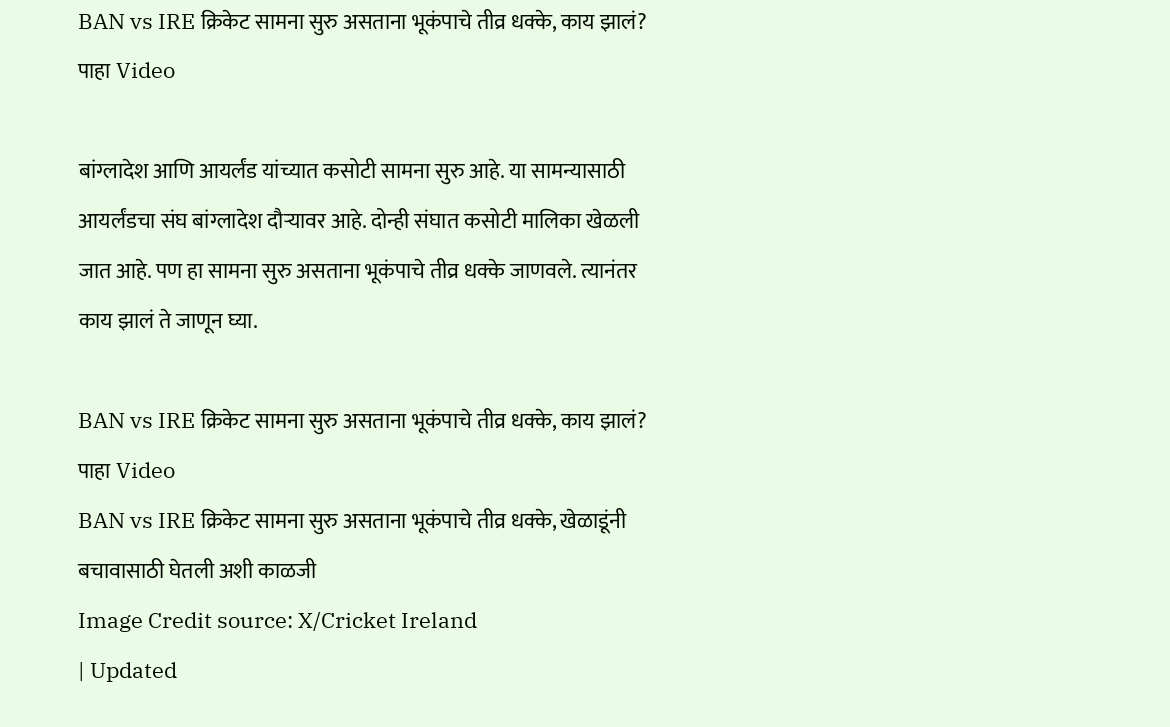BAN vs IRE क्रिकेट सामना सुरु असताना भूकंपाचे तीव्र धक्के, काय झालं? पाहा Video

बांग्लादेश आणि आयर्लंड यांच्यात कसोटी सामना सुरु आहे. या सामन्यासाठी आयर्लंडचा संघ बांग्लादेश दौऱ्यावर आहे. दोन्ही संघात कसोटी मालिका खेळली जात आहे. पण हा सामना सुरु असताना भूकंपाचे तीव्र धक्के जाणवले. त्यानंतर काय झालं ते जाणून घ्या.

BAN vs IRE क्रिकेट सामना सुरु असताना भूकंपाचे तीव्र धक्के, काय झालं? पाहा Video
BAN vs IRE क्रिकेट सामना सुरु असताना भूकंपाचे तीव्र धक्के, खेळाडूंनी बचावासाठी घेतली अशी काळजी
Image Credit source: X/Cricket Ireland
| Updated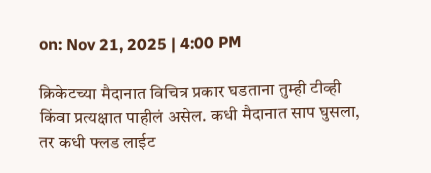on: Nov 21, 2025 | 4:00 PM

क्रिकेटच्या मैदानात विचित्र प्रकार घडताना तुम्ही टीव्ही किंवा प्रत्यक्षात पाहीलं असेल. कधी मैदानात साप घुसला, तर कधी फ्लड लाईट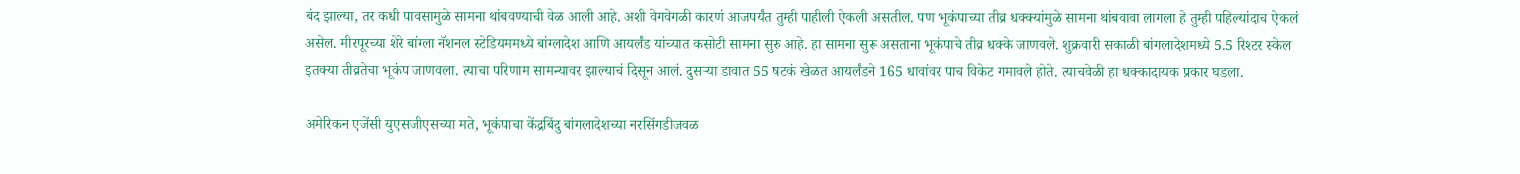बंद झाल्या, तर कधी पावसामुळे सामना थांबवण्याची वेळ आली आहे. अशी वेगवेगळी कारणं आजपर्यंत तुम्ही पाहीली ऐकली असतील. पण भूकंपाच्या तीव्र धक्क्यांमुळे सामना थांबवावा लागला हे तुम्ही पहिल्यांदाच ऐकलं असेल. मीरपूरच्या शेरे बांग्ला नॅशनल स्टेडियममध्ये बांग्लादेश आणि आयर्लंड यांच्यात कसोटी सामना सुरु आहे. हा सामना सुरू असताना भूकंपाचे तीव्र धक्के जाणवले. शुक्रवारी सकाळी बांगलादेशमध्ये 5.5 रिश्टर स्केल इतक्या तीव्रतेचा भूकंप जाणवला. त्याचा परिणाम सामन्यावर झाल्याचं दिसून आलं. दुसऱ्या डावात 55 षटकं खेळत आयर्लंडने 165 धावांवर पाच विकेट गमावले होते. त्याचवेळी हा धक्कादायक प्रकार घडला.

अमेरिकन एजेंसी युएसजीएसच्या मते, भूकंपाचा केंद्रबिंदु बांगलादेशच्या नरसिंगडीजवळ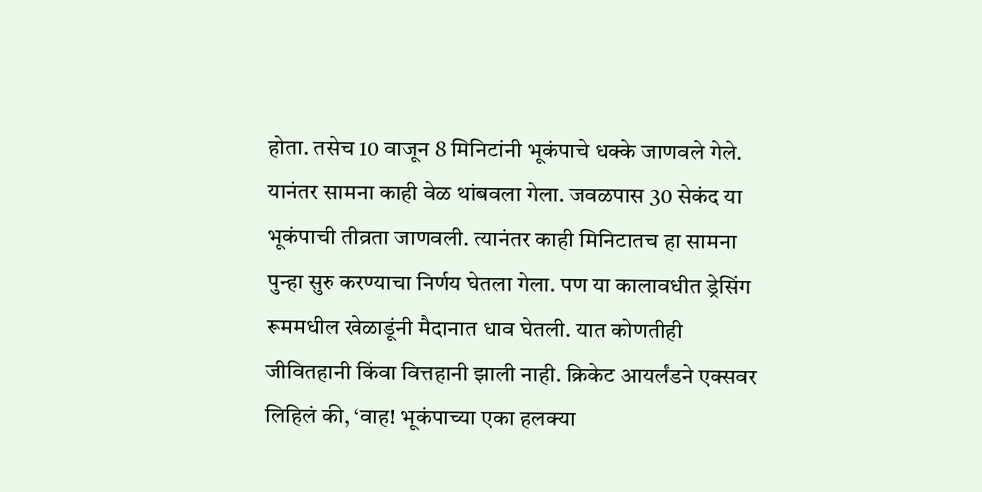होता. तसेच 10 वाजून 8 मिनिटांनी भूकंपाचे धक्के जाणवले गेले. यानंतर सामना काही वेळ थांबवला गेला. जवळपास 30 सेकंद या भूकंपाची तीव्रता जाणवली. त्यानंतर काही मिनिटातच हा सामना पुन्हा सुरु करण्याचा निर्णय घेतला गेला. पण या कालावधीत ड्रेसिंग रूममधील खेळाडूंनी मैदानात धाव घेतली. यात कोणतीही जीवितहानी किंवा वित्तहानी झाली नाही. क्रिकेट आयर्लंडने एक्सवर लिहिलं की, ‘वाह! भूकंपाच्या एका हलक्या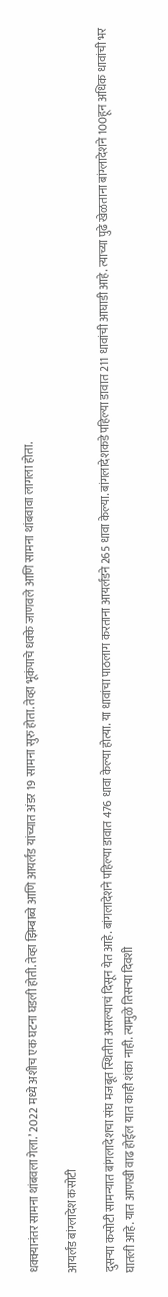धक्क्यानंतर सामना थांबवला गेला.’ 2022 मध्ये अशीच एक घटना घडली होती. तेव्हा झिम्बाब्वे आणि आयर्लंड यांच्यात अंडर 19 सामना सुरु होता. तेव्हा भूकंपाचे धक्के जाणवले आणि सामना थांबवावा लागला होता.

आयर्लंड बांग्लादेश कसोटी

दुसऱ्या कसोटी सामन्यात बांगलादेशचा संघ मजबूत स्थितीत असल्याचं दिसून येत आहे. बांगलादेशने पहिल्या डावात 476 धावा केल्या होत्या. या धावांचा पाठलाग करताना आयर्लंडने 265 धावा केल्या. बांगलादेशकडे पहिल्या डावात 211 धावांची आघाडी आहे. त्याच्या पुढे खेळताना बांग्लादेशने 100हून अधिक धावांची भर घातली आहे. यात आणखी वाढ होईल यात काही शंका नाही. त्यामुळे तिसऱ्या दिवशी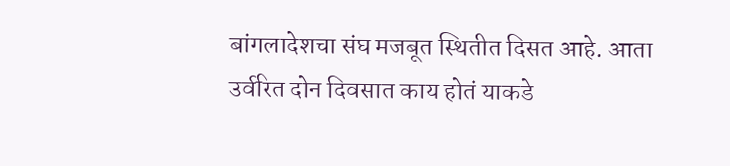बांगलादेशचा संघ मजबूत स्थितीत दिसत आहे. आता उर्वरित दोन दिवसात काय होतं याकडे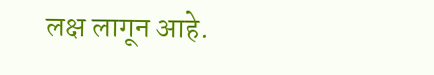लक्ष लागून आहे.